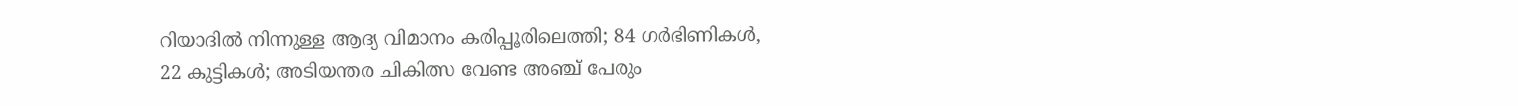റിയാദിൽ നിന്നുള്ള ആദ്യ വിമാനം കരിപ്പൂരിലെത്തി; 84 ഗർഭിണികൾ, 22 കുട്ടികൾ; അടിയന്തര ചികിത്സ വേണ്ട അഞ്ച് പേരും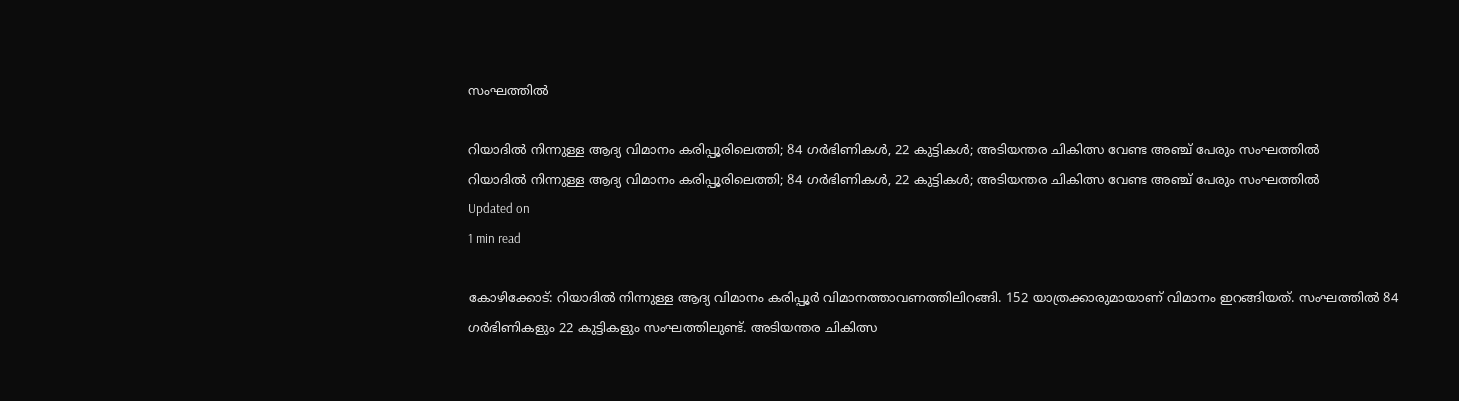സംഘത്തിൽ

റിയാദിൽ നിന്നുള്ള ആദ്യ വിമാനം കരിപ്പൂരിലെത്തി; 84 ഗർഭിണികൾ, 22 കുട്ടികൾ; അടിയന്തര ചികിത്സ വേണ്ട അഞ്ച് പേരും സംഘത്തിൽ
റിയാദിൽ നിന്നുള്ള ആദ്യ വിമാനം കരിപ്പൂരിലെത്തി; 84 ഗർഭിണികൾ, 22 കുട്ടികൾ; അടിയന്തര ചികിത്സ വേണ്ട അഞ്ച് പേരും സംഘത്തിൽ
Updated on
1 min read

കോഴിക്കോട്: റിയാദിൽ നിന്നുള്ള ആദ്യ വിമാനം കരിപ്പൂർ വിമാനത്താവണത്തിലിറങ്ങി. 152 യാത്രക്കാരുമായാണ് വിമാനം ഇറങ്ങിയത്. സംഘത്തിൽ 84 ഗർഭിണികളും 22 കുട്ടികളും സംഘത്തിലുണ്ട്. അടിയന്തര ചികിത്സ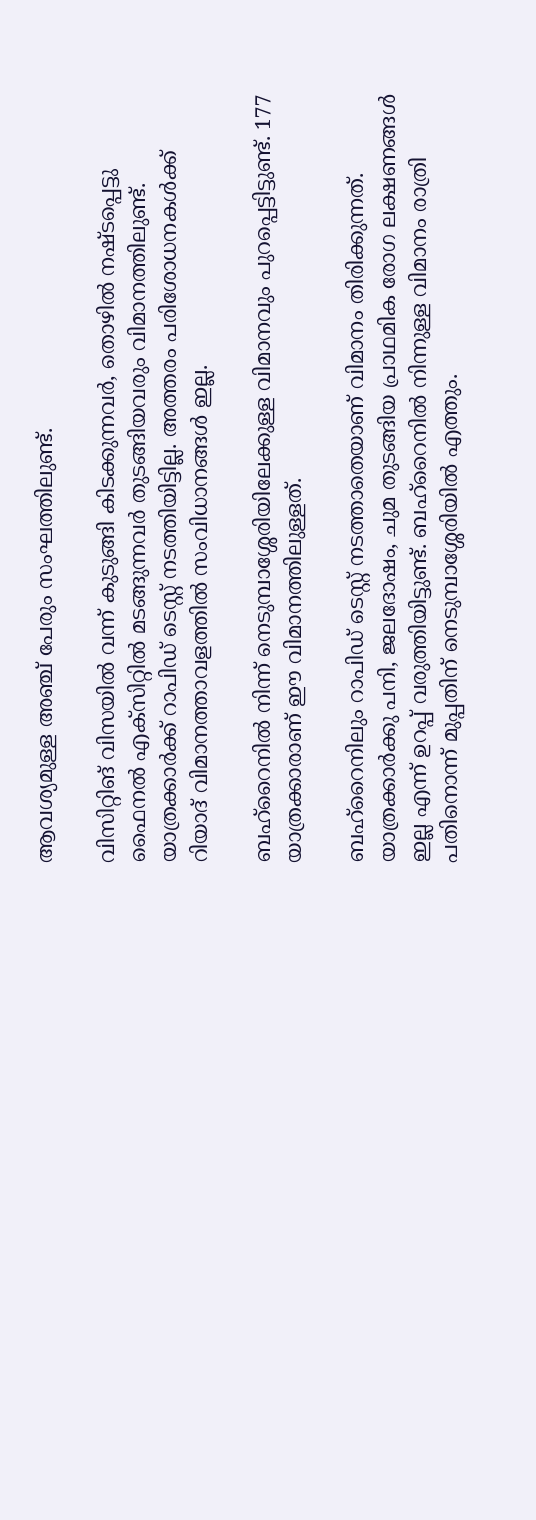ആവശ്യമുള്ള അഞ്ച് പേരും സംഘത്തിലുണ്ട്.

വിസിറ്റിങ് വിസയില്‍ വന്ന് കുടുങ്ങി കിടക്കുന്നവര്‍, തൊഴില്‍ നഷ്ടപ്പെട്ടു ഫൈനല്‍ എക്‌സിറ്റില്‍ മടങ്ങുന്നവര്‍ തുടങ്ങിയവരും വിമാനത്തിലുണ്ട്. യാത്രക്കാര്‍ക്ക് റാപിഡ് ടെസ്റ്റ് നടത്തിയിട്ടില്ല. അത്തരം പരിശോധനകള്‍ക്ക് റിയാദ് വിമാനത്താവളത്തില്‍ സംവിധാനങ്ങള്‍ ഇല്ല.

ബഹ്‌റൈനില്‍ നിന്ന് നെടുമ്പാശ്ശേരിയിലേക്കുള്ള വിമാനവും പുറപ്പെട്ടിട്ടുണ്ട്. 177 യാത്രക്കാരാണ് ഈ വിമാനത്തിലുള്ളത്.

ബഹ്റൈനിലും റാപിഡ് ടെസ്റ്റ് നടത്താതെയാണ് വിമാനം തിരിക്കുന്നത്. യാത്രക്കാര്‍ക്കു പനി, ജലദോഷം, ചുമ തുടങ്ങിയ പ്രാഥമിക രോഗ ലക്ഷണങ്ങള്‍ ഇല്ല എന്ന് ഉറപ്പ് വരുത്തിയിട്ടുണ്ട്. ബഹ്റൈനില്‍ നിന്നുള്ള വിമാനം രാത്രി പതിനൊന്ന് മുപ്പതിന് നെടുമ്പാശ്ശേരിയില്‍ എത്തും.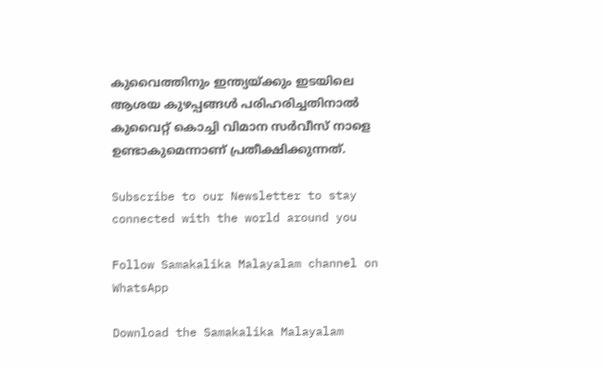കുവൈത്തിനും ഇന്ത്യയ്ക്കും ഇടയിലെ ആശയ കുഴപ്പങ്ങള്‍ പരിഹരിച്ചതിനാല്‍ കുവൈറ്റ് കൊച്ചി വിമാന സര്‍വീസ് നാളെ ഉണ്ടാകുമെന്നാണ് പ്രതീക്ഷിക്കുന്നത്.

Subscribe to our Newsletter to stay connected with the world around you

Follow Samakalika Malayalam channel on WhatsApp

Download the Samakalika Malayalam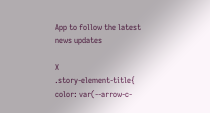App to follow the latest news updates

X
.story-element-title{ color: var(--arrow-c-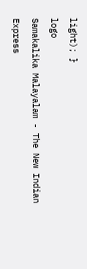light); }
logo
Samakalika Malayalam - The New Indian Express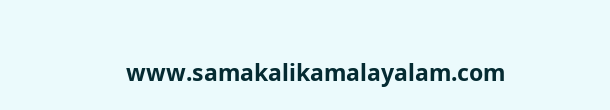www.samakalikamalayalam.com